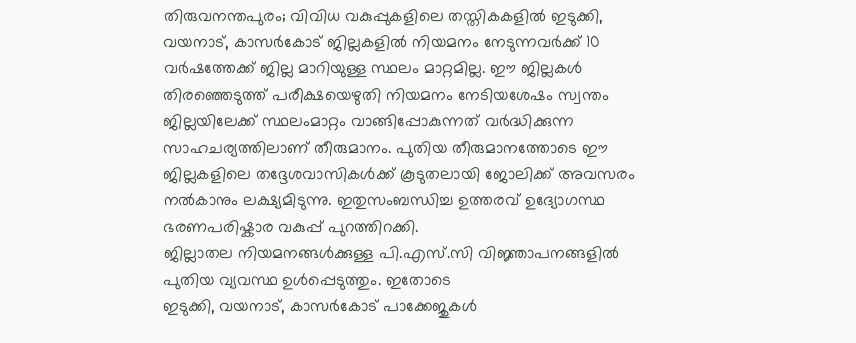തിരുവനന്തപുരം; വിവിധ വകുപ്പുകളിലെ തസ്തികകളിൽ ഇടുക്കി, വയനാട്, കാസർകോട് ജില്ലകളിൽ നിയമനം നേടുന്നവർക്ക് 10 വർഷത്തേക്ക് ജില്ല മാറിയുള്ള സ്ഥലം മാറ്റമില്ല. ഈ ജില്ലകൾ തിരഞ്ഞെടുത്ത് പരീക്ഷയെഴുതി നിയമനം നേടിയശേഷം സ്വന്തം ജില്ലയിലേക്ക് സ്ഥലംമാറ്റം വാങ്ങിപ്പോകുന്നത് വർദ്ധിക്കുന്ന സാഹചര്യത്തിലാണ് തീരുമാനം. പുതിയ തീരുമാനത്തോടെ ഈ ജില്ലകളിലെ തദ്ദേശവാസികൾക്ക് കൂടുതലായി ജോലിക്ക് അവസരം നൽകാനും ലക്ഷ്യമിടുന്നു. ഇതുസംബന്ധിച്ച ഉത്തരവ് ഉദ്യോഗസ്ഥ ഭരണപരിഷ്കാര വകുപ്പ് പുറത്തിറക്കി.
ജില്ലാതല നിയമനങ്ങൾക്കുള്ള പി.എസ്.സി വിജ്ഞാപനങ്ങളിൽ പുതിയ വ്യവസ്ഥ ഉൾപ്പെടുത്തും. ഇതോടെ
ഇടുക്കി, വയനാട്, കാസർകോട് പാക്കേജുകൾ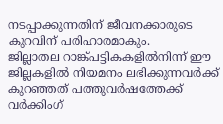നടപ്പാക്കുന്നതിന് ജീവനക്കാരുടെ കുറവിന് പരിഹാരമാകും.
ജില്ലാതല റാങ്ക്പട്ടികകളിൽനിന്ന് ഈ ജില്ലകളിൽ നിയമനം ലഭിക്കുന്നവർക്ക് കുറഞ്ഞത് പത്തുവർഷത്തേക്ക് വർക്കിംഗ്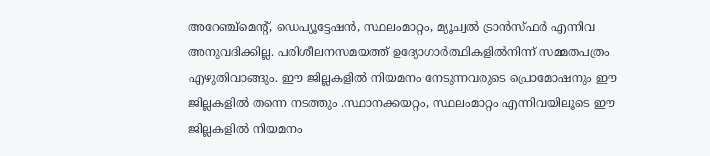അറേഞ്ച്മെന്റ്, ഡെപ്യൂട്ടേഷൻ, സ്ഥലംമാറ്റം, മ്യൂച്വൽ ട്രാൻസ്ഫർ എന്നിവ അനുവദിക്കില്ല. പരിശീലനസമയത്ത് ഉദ്യോഗാർത്ഥികളിൽനിന്ന് സമ്മതപത്രം എഴുതിവാങ്ങും. ഈ ജില്ലകളിൽ നിയമനം നേടുന്നവരുടെ പ്രൊമോഷനും ഈ ജില്ലകളിൽ തന്നെ നടത്തും .സ്ഥാനക്കയറ്റം, സ്ഥലംമാറ്റം എന്നിവയിലൂടെ ഈ ജില്ലകളിൽ നിയമനം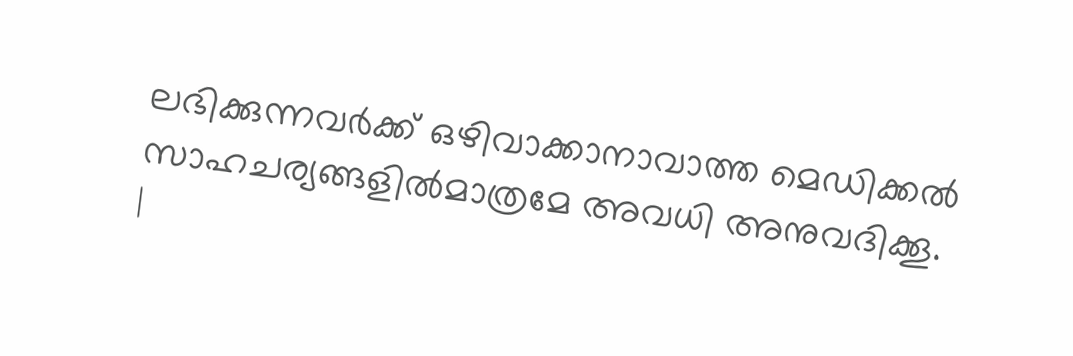ലഭിക്കുന്നവർക്ക് ഒഴിവാക്കാനാവാത്ത മെഡിക്കൽ സാഹചര്യങ്ങളിൽമാത്രമേ അവധി അനുവദിക്കൂ.
|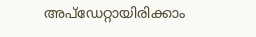അപ്ഡേറ്റായിരിക്കാം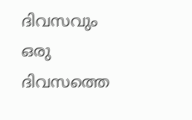ദിവസവും
ഒരു ദിവസത്തെ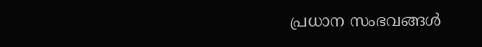പ്രധാന സംഭവങ്ങൾ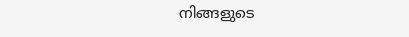നിങ്ങളുടെ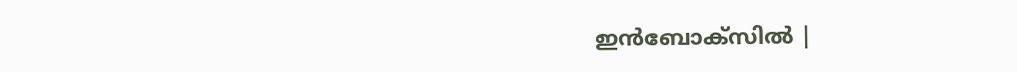ഇൻബോക്സിൽ |